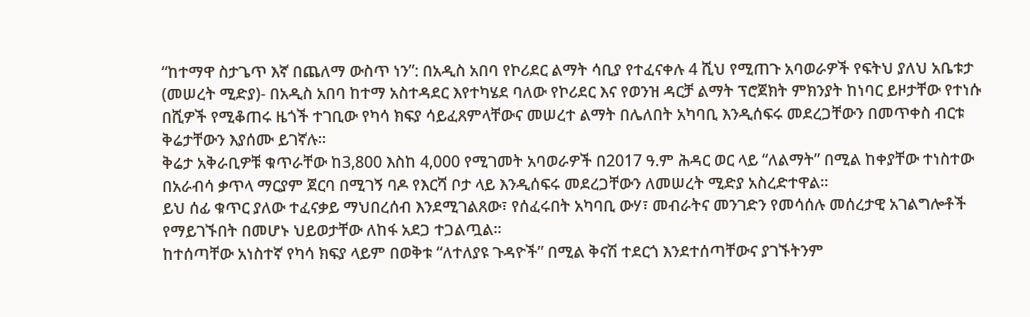“ከተማዋ ስታጌጥ እኛ በጨለማ ውስጥ ነን”: በአዲስ አበባ የኮሪደር ልማት ሳቢያ የተፈናቀሉ 4 ሺህ የሚጠጉ አባወራዎች የፍትህ ያለህ አቤቱታ
(መሠረት ሚድያ)- በአዲስ አበባ ከተማ አስተዳደር እየተካሄደ ባለው የኮሪደር እና የወንዝ ዳርቻ ልማት ፕሮጀክት ምክንያት ከነባር ይዞታቸው የተነሱ በሺዎች የሚቆጠሩ ዜጎች ተገቢው የካሳ ክፍያ ሳይፈጸምላቸውና መሠረተ ልማት በሌለበት አካባቢ እንዲሰፍሩ መደረጋቸውን በመጥቀስ ብርቱ ቅሬታቸውን እያሰሙ ይገኛሉ።
ቅሬታ አቅራቢዎቹ ቁጥራቸው ከ3,800 እስከ 4,000 የሚገመት አባወራዎች በ2017 ዓ.ም ሕዳር ወር ላይ “ለልማት” በሚል ከቀያቸው ተነስተው በአራብሳ ቃጥላ ማርያም ጀርባ በሚገኝ ባዶ የእርሻ ቦታ ላይ እንዲሰፍሩ መደረጋቸውን ለመሠረት ሚድያ አስረድተዋል።
ይህ ሰፊ ቁጥር ያለው ተፈናቃይ ማህበረሰብ እንደሚገልጸው፣ የሰፈሩበት አካባቢ ውሃ፣ መብራትና መንገድን የመሳሰሉ መሰረታዊ አገልግሎቶች የማይገኙበት በመሆኑ ህይወታቸው ለከፋ አደጋ ተጋልጧል።
ከተሰጣቸው አነስተኛ የካሳ ክፍያ ላይም በወቅቱ “ለተለያዩ ጉዳዮች” በሚል ቅናሽ ተደርጎ እንደተሰጣቸውና ያገኙትንም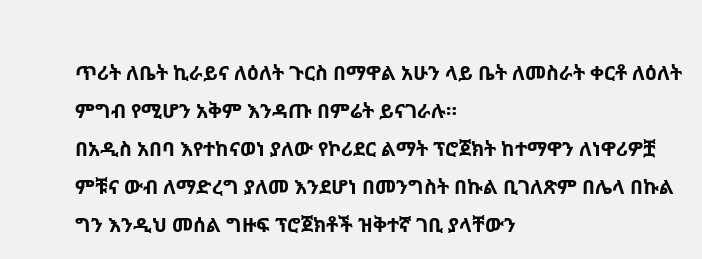ጥሪት ለቤት ኪራይና ለዕለት ጉርስ በማዋል አሁን ላይ ቤት ለመስራት ቀርቶ ለዕለት ምግብ የሚሆን አቅም እንዳጡ በምሬት ይናገራሉ።
በአዲስ አበባ እየተከናወነ ያለው የኮሪደር ልማት ፕሮጀክት ከተማዋን ለነዋሪዎቿ ምቹና ውብ ለማድረግ ያለመ እንደሆነ በመንግስት በኩል ቢገለጽም በሌላ በኩል ግን እንዲህ መሰል ግዙፍ ፕሮጀክቶች ዝቅተኛ ገቢ ያላቸውን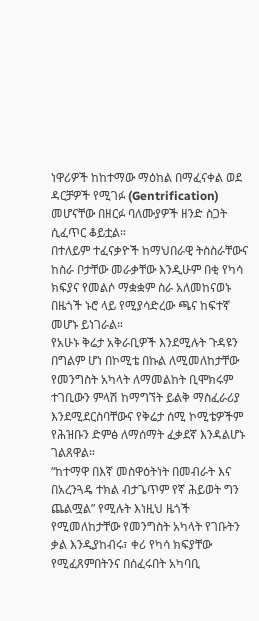ነዋሪዎች ከከተማው ማዕከል በማፈናቀል ወደ ዳርቻዎች የሚገፉ (Gentrification) መሆናቸው በዘርፉ ባለሙያዎች ዘንድ ስጋት ሲፈጥር ቆይቷል።
በተለይም ተፈናቃዮች ከማህበራዊ ትስስራቸውና ከስራ ቦታቸው መራቃቸው እንዲሁም በቂ የካሳ ክፍያና የመልሶ ማቋቋም ስራ አለመከናወኑ በዜጎች ኑሮ ላይ የሚያሳድረው ጫና ከፍተኛ መሆኑ ይነገራል።
የአሁኑ ቅሬታ አቅራቢዎች እንደሚሉት ጉዳዩን በግልም ሆነ በኮሚቴ በኩል ለሚመለከታቸው የመንግስት አካላት ለማመልከት ቢሞክሩም ተገቢውን ምላሽ ከማግኘት ይልቅ ማስፈራሪያ እንደሚደርስባቸውና የቅሬታ ሰሚ ኮሚቴዎችም የሕዝቡን ድምፅ ለማሰማት ፈቃደኛ እንዳልሆኑ ገልጸዋል።
“ከተማዋ በእኛ መስዋዕትነት በመብራት እና በአረንጓዴ ተክል ብታጌጥም የኛ ሕይወት ግን ጨልሟል” የሚሉት እነዚህ ዜጎች የሚመለከታቸው የመንግስት አካላት የገቡትን ቃል እንዲያከብሩ፣ ቀሪ የካሳ ክፍያቸው የሚፈጸምበትንና በሰፈሩበት አካባቢ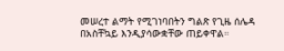መሠረተ ልማት የሚገነባበትን ግልጽ የጊዜ ሰሌዳ በአስቸኳይ እንዲያሳውቋቸው ጠይቀዋል።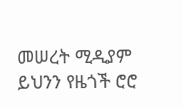መሠረት ሚዲያም ይህንን የዜጎች ሮሮ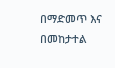በማድመጥ እና በመከታተል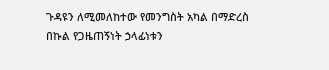ጉዳዩን ለሚመለከተው የመንግስት አካል በማድረስ በኩል የጋዜጠኝነት ኃላፊነቱን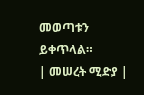መወጣቱን ይቀጥላል።
| መሠረት ሚድያ |